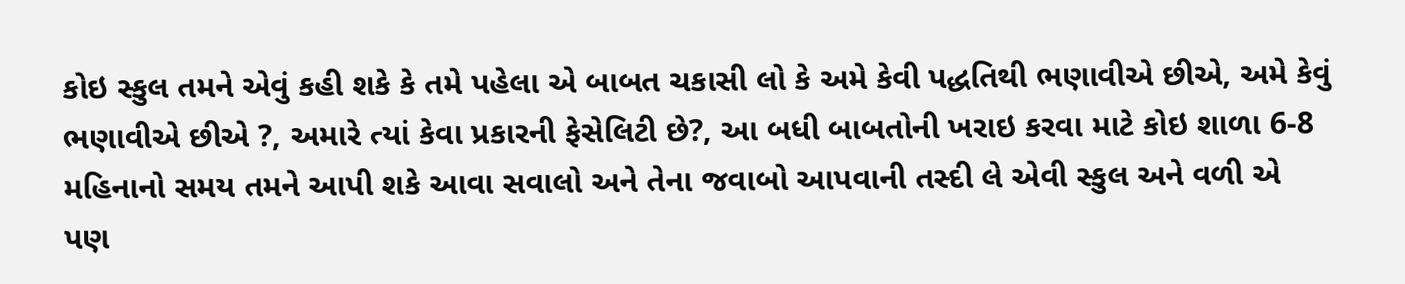કોઇ સ્કુલ તમને એવું કહી શકે કે તમે પહેલા એ બાબત ચકાસી લો કે અમે કેવી પદ્ધતિથી ભણાવીએ છીએ, અમે કેવું ભણાવીએ છીએ ?, અમારે ત્યાં કેવા પ્રકારની ફેસેલિટી છે?, આ બધી બાબતોની ખરાઇ કરવા માટે કોઇ શાળા 6-8 મહિનાનો સમય તમને આપી શકે આવા સવાલો અને તેના જવાબો આપવાની તસ્દી લે એવી સ્કુલ અને વળી એ પણ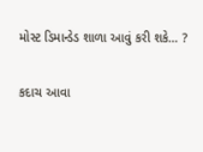મોસ્ટ ડિમાન્ડેડ શાળા આવું કરી શકે… ?

કદાચ આવા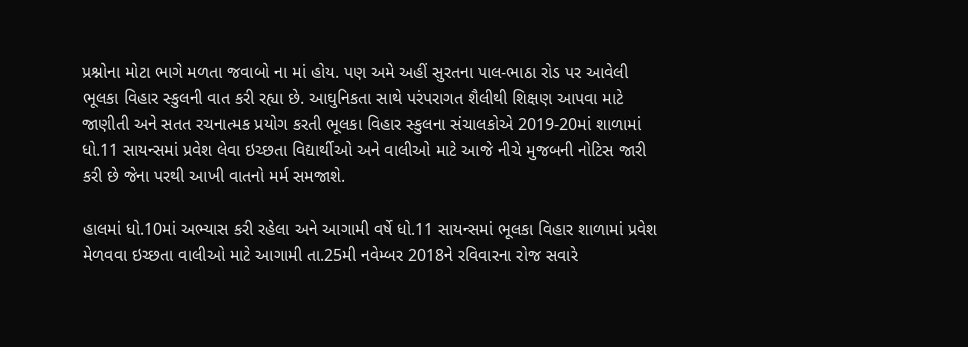પ્રશ્નોના મોટા ભાગે મળતા જવાબો ના માં હોય. પણ અમે અહીં સુરતના પાલ-ભાઠા રોડ પર આવેલી ભૂલકા વિહાર સ્કુલની વાત કરી રહ્યા છે. આઘુનિકતા સાથે પરંપરાગત શૈલીથી શિક્ષણ આપવા માટે જાણીતી અને સતત રચનાત્મક પ્રયોગ કરતી ભૂલકા વિહાર સ્કુલના સંચાલકોએ 2019-20માં શાળામાં ધો.11 સાયન્સમાં પ્રવેશ લેવા ઇચ્છતા વિદ્યાર્થીઓ અને વાલીઓ માટે આજે નીચે મુજબની નોટિસ જારી કરી છે જેના પરથી આખી વાતનો મર્મ સમજાશે.

હાલમાં ધો.10માં અભ્યાસ કરી રહેલા અને આગામી વર્ષે ધો.11 સાયન્સમાં ભૂલકા વિહાર શાળામાં પ્રવેશ મેળવવા ઇચ્છતા વાલીઓ માટે આગામી તા.25મી નવેમ્બર 2018ને રવિવારના રોજ સવારે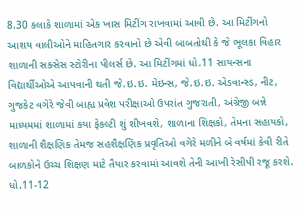8.30 કલાકે શાળામાં એક ખાસ મિટીંગ રાખવામાં આવી છે. આ મિટીંગનો આશય વાલીઓને માહિતગાર કરવાનો છે એવી બાબતોથી કે જે ભૂલકા વિહાર શાળાની સક્સેસ સ્ટોરીના પીલર્સ છે. આ મિટીંગમાં ધો.11 સાયન્સના વિદ્યાર્થીઓએ આપવાની થતી જે.ઇ.ઇ. મેઇન્સ, જે.ઇ.ઇ. એડવાન્સ્ડ, નીટ, ગુજકેટ વગેરે જેવી બાહ્ય પ્રવેશ પરીક્ષાઓ ઉપરાંત ગુજરાતી, અંગ્રેજી બન્ને માધ્યમમાં શાળામાં કયા ફેકલ્ટી શું શીખવશે, શાળાના શિક્ષકો, તેમના સહાયકો, શાળાની શૈક્ષણિક તેમજ સહશૈક્ષણિક પ્રવૃતિઓ વગેરે મળીને બે વર્ષમાં કેવી રીતે બાળકોને ઉચ્ચ શિક્ષણ માટે તૈયાર કરવામાં આવશે તેની આખી રેસીપી રજૂ કરશે. ધો.11-12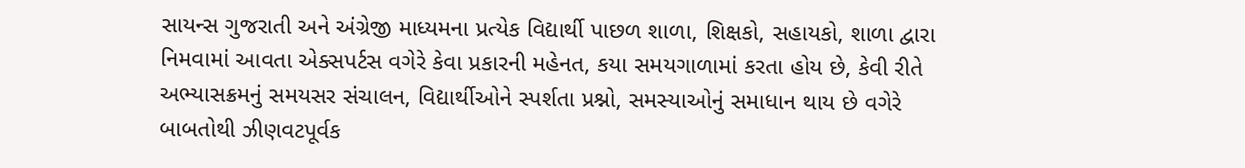સાયન્સ ગુજરાતી અને અંગ્રેજી માધ્યમના પ્રત્યેક વિદ્યાર્થી પાછળ શાળા, શિક્ષકો, સહાયકો, શાળા દ્વારા નિમવામાં આવતા એક્સપર્ટસ વગેરે કેવા પ્રકારની મહેનત, કયા સમયગાળામાં કરતા હોય છે, કેવી રીતે અભ્યાસક્રમનું સમયસર સંચાલન, વિદ્યાર્થીઓને સ્પર્શતા પ્રશ્નો, સમસ્યાઓનું સમાધાન થાય છે વગેરે બાબતોથી ઝીણવટપૂર્વક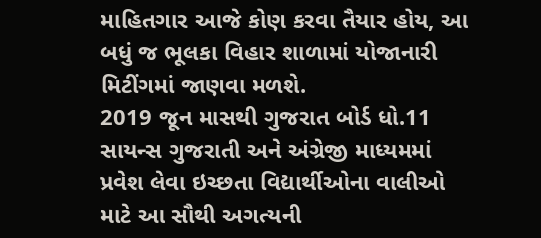માહિતગાર આજે કોણ કરવા તૈયાર હોય, આ બધું જ ભૂલકા વિહાર શાળામાં યોજાનારી મિટીંગમાં જાણવા મળશે.
2019 જૂન માસથી ગુજરાત બોર્ડ ધો.11 સાયન્સ ગુજરાતી અને અંગ્રેજી માધ્યમમાં પ્રવેશ લેવા ઇચ્છતા વિદ્યાર્થીઓના વાલીઓ માટે આ સૌથી અગત્યની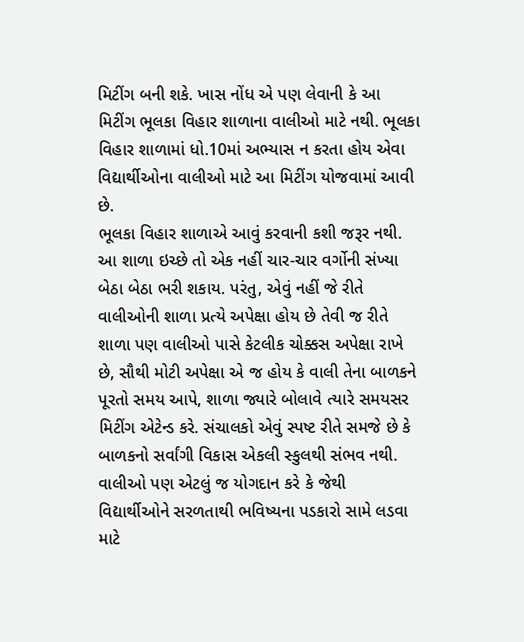મિટીંગ બની શકે. ખાસ નોંધ એ પણ લેવાની કે આ મિટીંગ ભૂલકા વિહાર શાળાના વાલીઓ માટે નથી. ભૂલકા વિહાર શાળામાં ધો.10માં અભ્યાસ ન કરતા હોય એવા વિદ્યાર્થીઓના વાલીઓ માટે આ મિટીંગ યોજવામાં આવી છે.
ભૂલકા વિહાર શાળાએ આવું કરવાની કશી જરૂર નથી. આ શાળા ઇચ્છે તો એક નહીં ચાર-ચાર વર્ગોની સંખ્યા બેઠા બેઠા ભરી શકાય. પરંતુ, એવું નહીં જે રીતે વાલીઓની શાળા પ્રત્યે અપેક્ષા હોય છે તેવી જ રીતે શાળા પણ વાલીઓ પાસે કેટલીક ચોક્કસ અપેક્ષા રાખે છે, સૌથી મોટી અપેક્ષા એ જ હોય કે વાલી તેના બાળકને પૂરતો સમય આપે, શાળા જ્યારે બોલાવે ત્યારે સમયસર મિટીંગ એટેન્ડ કરે. સંચાલકો એવું સ્પષ્ટ રીતે સમજે છે કે બાળકનો સર્વાંગી વિકાસ એકલી સ્કુલથી સંભવ નથી. વાલીઓ પણ એટલું જ યોગદાન કરે કે જેથી વિદ્યાર્થીઓને સરળતાથી ભવિષ્યના પડકારો સામે લડવા માટે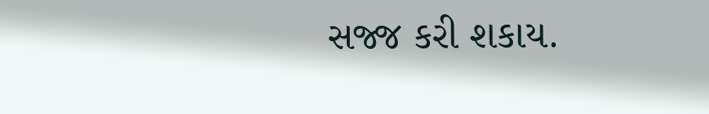સજ્જ કરી શકાય.